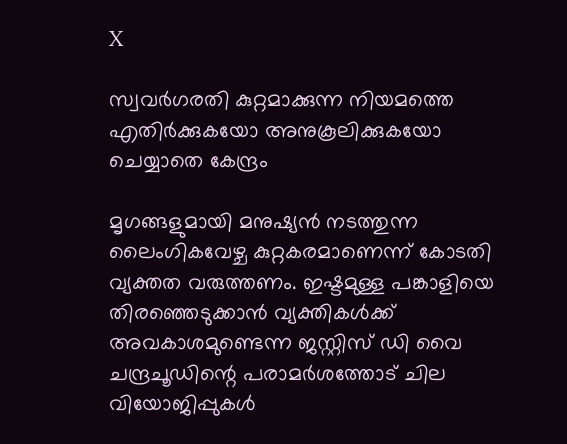X

സ്വവര്‍ഗരതി കുറ്റമാക്കുന്ന നിയമത്തെ എതിര്‍ക്കുകയോ അനുകൂലിക്കുകയോ ചെയ്യാതെ കേന്ദ്രം

മൃഗങ്ങളുമായി മനുഷ്യന്‍ നടത്തുന്ന ലൈംഗികവേഴ്ച കുറ്റകരമാണെന്ന് കോടതി വ്യക്തത വരുത്തണം. ഇഷ്ടമുള്ള പങ്കാളിയെ തിരഞ്ഞെടുക്കാന്‍ വ്യക്തികള്‍ക്ക് അവകാശമുണ്ടെന്ന ജസ്റ്റിസ് ഡി വൈ ചന്ദ്രചൂഡിന്റെ പരാമര്‍ശത്തോട് ചില വിയോജിപ്പുകള്‍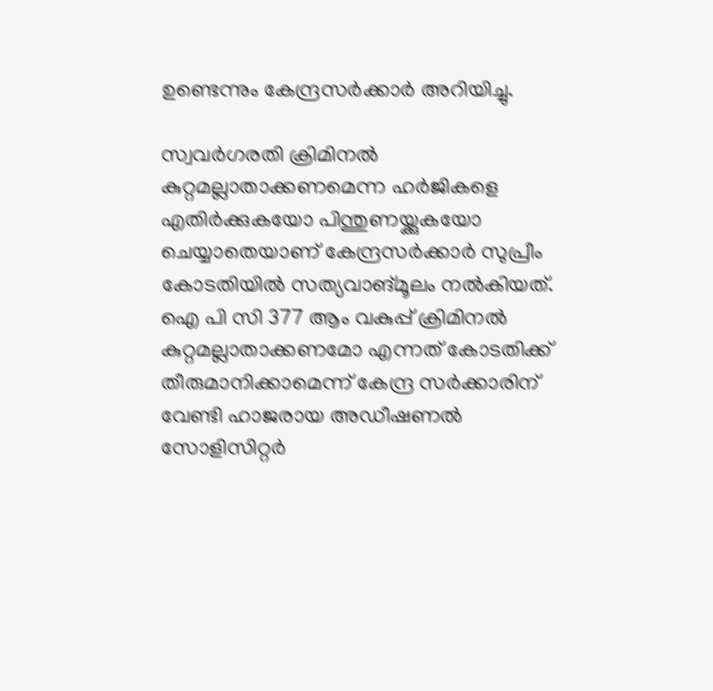ഉണ്ടെന്നും കേന്ദ്രസര്‍ക്കാര്‍ അറിയിച്ചു.

സ്വവര്‍ഗരതി ക്രിമിനല്‍ കുറ്റമല്ലാതാക്കണമെന്ന ഹര്‍ജികളെ എതിര്‍ക്കുകയോ പിന്തുണയ്ക്കുകയോ ചെയ്യാതെയാണ് കേന്ദ്രസര്‍ക്കാര്‍ സുപ്രീം കോടതിയില്‍ സത്യവാങ്മൂലം നല്‍കിയത്. ഐ പി സി 377 ആം വകുപ്പ് ക്രിമിനല്‍ കുറ്റമല്ലാതാക്കണമോ എന്നത് കോടതിക്ക് തീരുമാനിക്കാമെന്ന് കേന്ദ്ര സര്‍ക്കാരിന് വേണ്ടി ഹാജരായ അഡീഷണല്‍ സോളിസിറ്റര്‍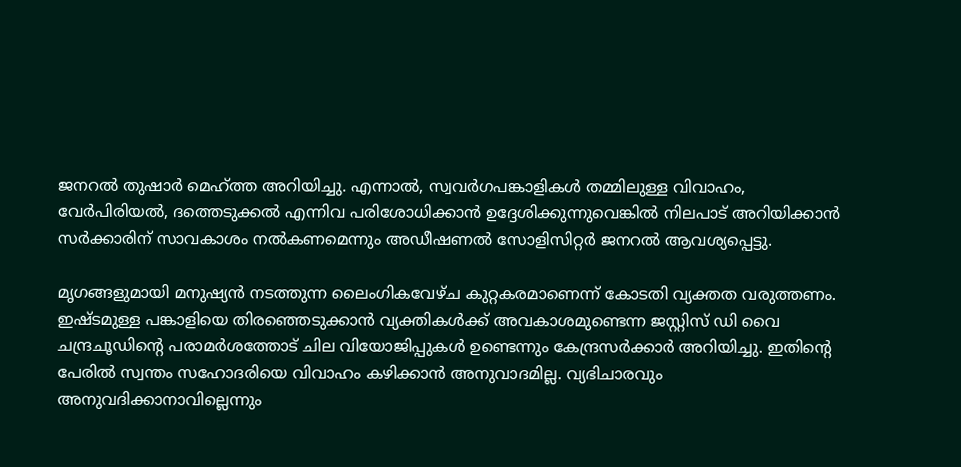ജനറല്‍ തുഷാര്‍ മെഹ്ത്ത അറിയിച്ചു. എന്നാല്‍, സ്വവര്‍ഗപങ്കാളികള്‍ തമ്മിലുള്ള വിവാഹം, വേര്‍പിരിയല്‍, ദത്തെടുക്കല്‍ എന്നിവ പരിശോധിക്കാന്‍ ഉദ്ദേശിക്കുന്നുവെങ്കില്‍ നിലപാട് അറിയിക്കാന്‍ സര്‍ക്കാരിന് സാവകാശം നല്‍കണമെന്നും അഡീഷണല്‍ സോളിസിറ്റര്‍ ജനറല്‍ ആവശ്യപ്പെട്ടു.

മൃഗങ്ങളുമായി മനുഷ്യന്‍ നടത്തുന്ന ലൈംഗികവേഴ്ച കുറ്റകരമാണെന്ന് കോടതി വ്യക്തത വരുത്തണം. ഇഷ്ടമുള്ള പങ്കാളിയെ തിരഞ്ഞെടുക്കാന്‍ വ്യക്തികള്‍ക്ക് അവകാശമുണ്ടെന്ന ജസ്റ്റിസ് ഡി വൈ ചന്ദ്രചൂഡിന്റെ പരാമര്‍ശത്തോട് ചില വിയോജിപ്പുകള്‍ ഉണ്ടെന്നും കേന്ദ്രസര്‍ക്കാര്‍ അറിയിച്ചു. ഇതിന്റെ പേരില്‍ സ്വന്തം സഹോദരിയെ വിവാഹം കഴിക്കാന്‍ അനുവാദമില്ല. വ്യഭിചാരവും അനുവദിക്കാനാവില്ലെന്നും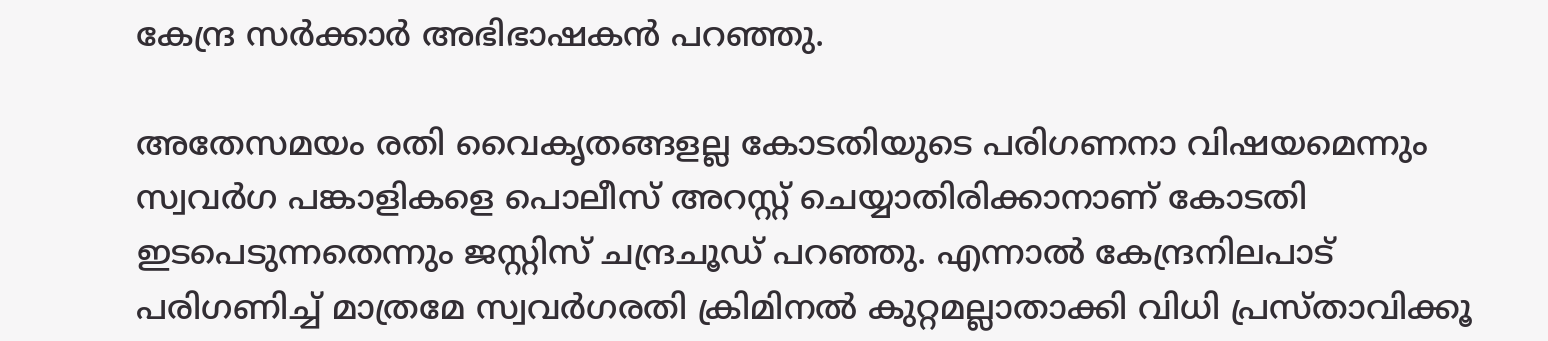കേന്ദ്ര സര്‍ക്കാര്‍ അഭിഭാഷകന്‍ പറഞ്ഞു.

അതേസമയം രതി വൈകൃതങ്ങളല്ല കോടതിയുടെ പരിഗണനാ വിഷയമെന്നും സ്വവര്‍ഗ പങ്കാളികളെ പൊലീസ് അറസ്റ്റ് ചെയ്യാതിരിക്കാനാണ് കോടതി ഇടപെടുന്നതെന്നും ജസ്റ്റിസ് ചന്ദ്രചൂഡ് പറഞ്ഞു. എന്നാല്‍ കേന്ദ്രനിലപാട് പരിഗണിച്ച് മാത്രമേ സ്വവര്‍ഗരതി ക്രിമിനല്‍ കുറ്റമല്ലാതാക്കി വിധി പ്രസ്താവിക്കൂ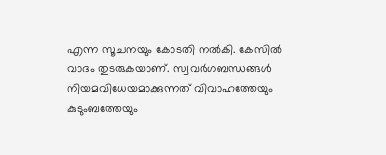എന്ന സൂചനയും കോടതി നല്‍കി. കേസില്‍ വാദം തുടരുകയാണ്. സ്വവര്‍ഗബന്ധങ്ങള്‍ നിയമവിധേയമാക്കുന്നത് വിവാഹത്തേയും കുടുംബത്തേയും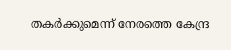തകര്‍ക്കുമെന്ന് നേരത്തെ കേന്ദ്ര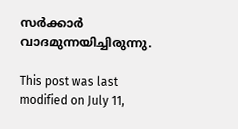സര്‍ക്കാര്‍ വാദമുന്നയിച്ചിരുന്നു.

This post was last modified on July 11,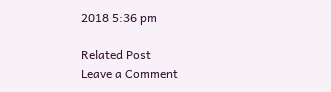2018 5:36 pm

Related Post
Leave a Comment